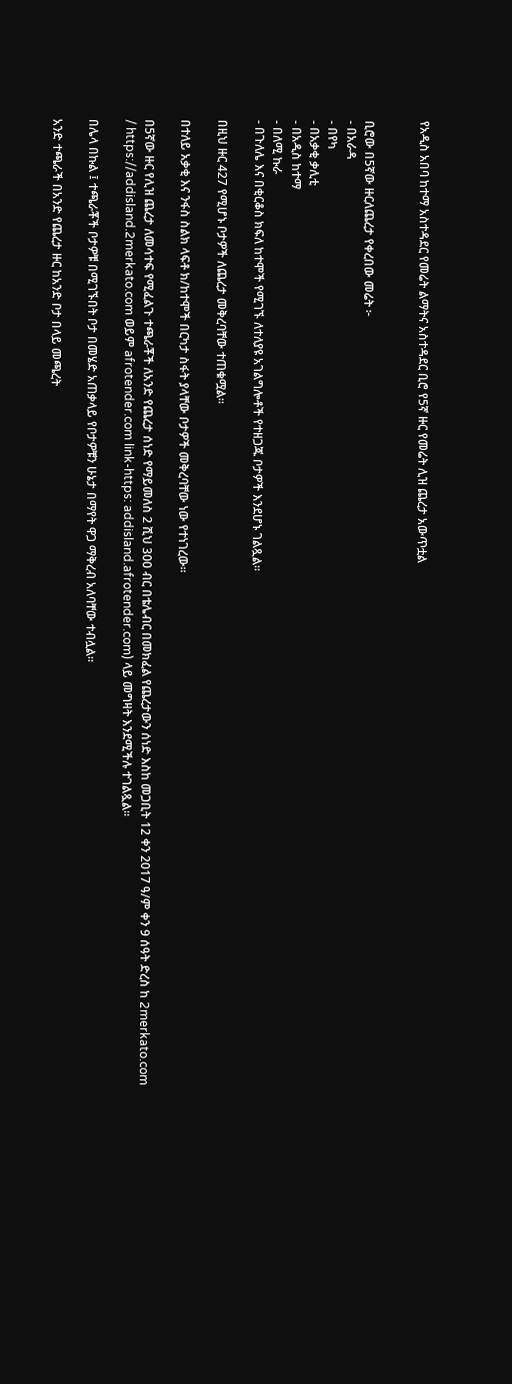የአዲስ አበባ ከተማ አስተዳደር የመሬት ልማትና አስተዳደር ቢሮ የ5ኛ ዙር የመሬት ሊዝ ጨረታ አውጥቷል


ቢሮው በ5ኛው ዙርለጨረታ የቀረበው መሬት ፦
- በአራዳ
- በየካ
- በአቃቂ ቃሊቲ
- በአዲስ ከተማ
- በለሚ ኩራ
- በጉለሌ እና በቂርቆስ ክፍለ ከተሞች የሚገኙ ለተለያዩ አገልግሎቶች የተዘጋጁ ቦታዎች እንደሆኑ ገልጿል።

በዚህ ዙር 427 የሚሆኑ ቦታዎች ለጨረታ መቅረባቸው ተጠቁሟል።

በተለይ አቃቂ እና ንፋስ ስልክ ላፍቶ ክ/ከተሞች በርካታ ስፋት ያላቸው ቦታዎች መቅረባቸው ነው የተነገረው።

በ5ኛው ዙር የሊዝ ጨረታ ለመሳተፍ የሚፈልጉ ተጫራቾች ለአንድ የጨረታ ሰነድ የማይመለስ 2 ሺህ 300 ብር በቴሌብር በመክፈል የጨረታውን ሰነድ እስከ መጋቢት 12 ቀን 2017 ዓ/ም ቀን 9 ሰዓት ድረስ ከ 2merkato.com / https://addisland.2merkato.com ወይም afrotender.com link-https: addisland.afrotender.com) ላይ መግዛት እንደሚችሉ ተገልጿል።

በሌላ በኩል ፤ ተጫራቾች ቦታዎቹ በሚገኙበት ቦታ በመሄድ አጠቃላይ የቦታዎቹን ሁኔታ በማየት ዋጋ ማቅረብ አለባቸው ተብሏል።

አንድ ተጫራች በአንድ የጨረታ ዙር ከአንድ ቦታ በላይ መጫረት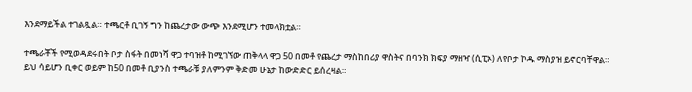እንደማይችል ተገልጿል። ተጫርቶ ቢገኝ ግን ከጨረታው ውጭ እንደሚሆን ተመላክቷል።

ተጫራቾች የሚወዳደሩበት ቦታ ስፋት በመነሻ ዋጋ ተባዝቶ ከሚገኘው ጠቅላላ ዋጋ 50 በመቶ የጨረታ ማስከበሪያ ዋስትና በባንክ ክፍያ ማዘዣ (ሲፒኦ) ለየቦታ ኮዱ ማስያዝ ይኖርባቸዋል። ይህ ሳይሆን ቢቀር ወይም ከ50 በመቶ ቢያንስ ተጫራቹ ያለምንም ቅድመ ሁኔታ ከውድድር ይሰረዛል።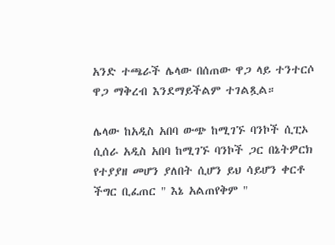አንድ ተጫራች ሌላው በሰጠው ዋጋ ላይ ተንተርሶ ዋጋ ማቅረብ እንደማይችልም ተገልጿል።

ሌላው ከአዲስ አበባ ውጭ ከሚገኙ ባንኮች ሲፒኦ ሲሰራ አዲስ አበባ ከሚገኙ ባንኮች ጋር በኔትዎርክ የተያያዘ መሆን ያለበት ሲሆን ይህ ሳይሆን ቀርቶ ችግር ቢፈጠር " እኔ አልጠየቅም "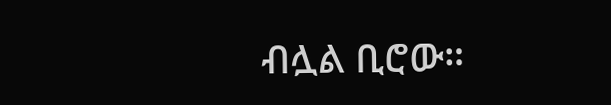ብሏል ቢሮው።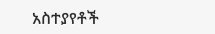አስተያየቶች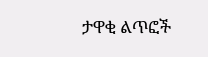ታዋቂ ልጥፎች